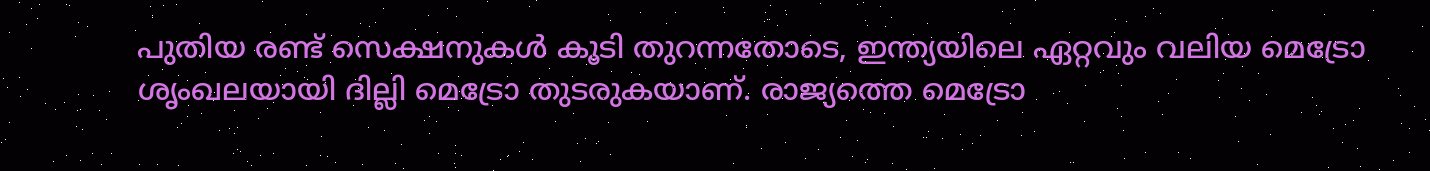പുതിയ രണ്ട് സെക്ഷനുകൾ കൂടി തുറന്നതോടെ, ഇന്ത്യയിലെ ഏറ്റവും വലിയ മെട്രോ ശൃംഖലയായി ദില്ലി മെട്രോ തുടരുകയാണ്. രാജ്യത്തെ മെട്രോ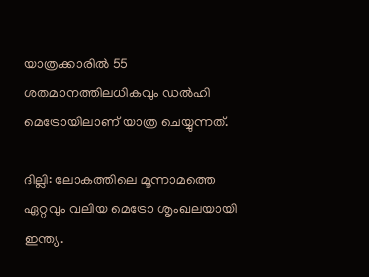യാത്രക്കാരിൽ 55 ശതമാനത്തിലധികവും ഡൽഹി മെട്രോയിലാണ് യാത്ര ചെയ്യുന്നത്.

ദില്ലി: ലോകത്തിലെ മൂന്നാമത്തെ ഏറ്റവും വലിയ മെട്രോ ശൃംഖലയായി ഇന്ത്യ.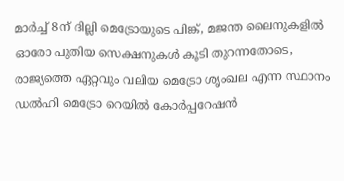മാർച്ച് 8ന് ദില്ലി മെട്രോയുടെ പിങ്ക്, മജന്ത ലൈനുകളിൽ ഓരോ പുതിയ സെക്ഷനുകൾ കൂടി തുറന്നതോടെ, രാജ്യത്തെ ഏറ്റവും വലിയ മെട്രോ ശൃംഖല എന്ന സ്ഥാനം ഡൽഹി മെട്രോ റെയിൽ കോർപ്പറേഷൻ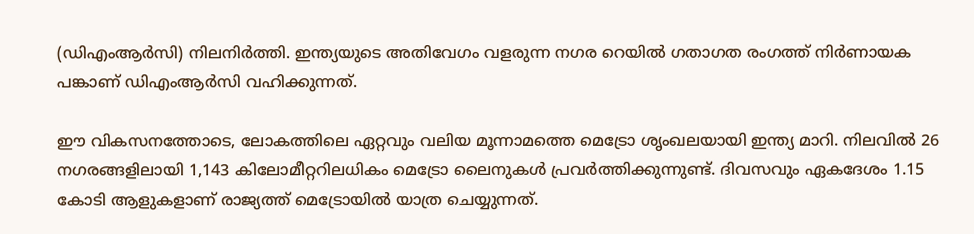(ഡിഎംആ‍ര്‍സി) നിലനിർത്തി. ഇന്ത്യയുടെ അതിവേഗം വളരുന്ന നഗര റെയിൽ ഗതാഗത രംഗത്ത് നിർണായക പങ്കാണ് ഡിഎംആ‍ര്‍സി വഹിക്കുന്നത്.

ഈ വികസനത്തോടെ, ലോകത്തിലെ ഏറ്റവും വലിയ മൂന്നാമത്തെ മെട്രോ ശൃംഖലയായി ഇന്ത്യ മാറി. നിലവിൽ 26 നഗരങ്ങളിലായി 1,143 കിലോമീറ്ററിലധികം മെട്രോ ലൈനുകൾ പ്രവർത്തിക്കുന്നുണ്ട്. ദിവസവും ഏകദേശം 1.15 കോടി ആളുകളാണ് രാജ്യത്ത് മെട്രോയിൽ യാത്ര ചെയ്യുന്നത്.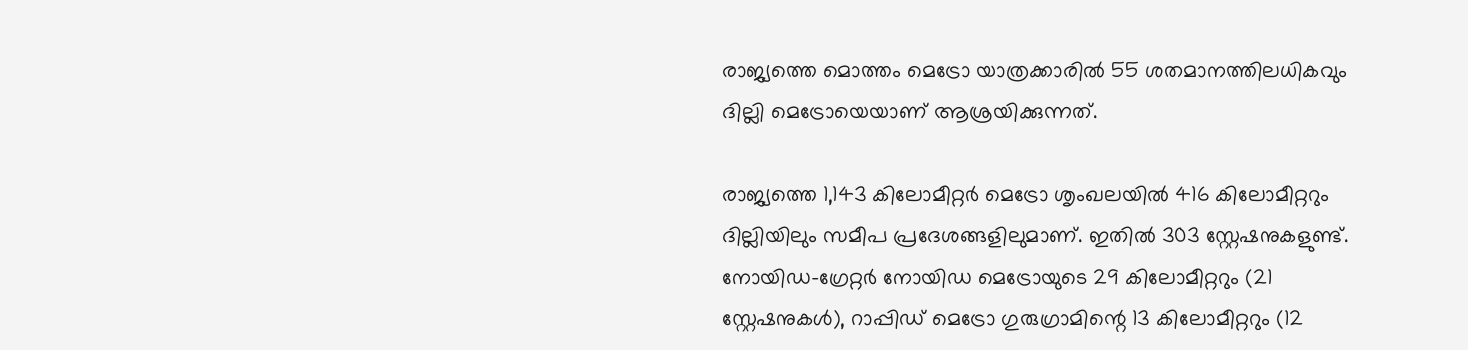രാജ്യത്തെ മൊത്തം മെട്രോ യാത്രക്കാരിൽ 55 ശതമാനത്തിലധികവും ദില്ലി മെട്രോയെയാണ് ആശ്രയിക്കുന്നത്.

രാജ്യത്തെ 1,143 കിലോമീറ്റർ മെട്രോ ശൃംഖലയിൽ 416 കിലോമീറ്ററും ദില്ലിയിലും സമീപ പ്രദേശങ്ങളിലുമാണ്. ഇതിൽ 303 സ്റ്റേഷനുകളുണ്ട്. നോയിഡ-ഗ്രേറ്റർ നോയിഡ മെട്രോയുടെ 29 കിലോമീറ്ററും (21 സ്റ്റേഷനുകൾ), റാപ്പിഡ് മെട്രോ ഗുരുഗ്രാമിന്റെ 13 കിലോമീറ്ററും (12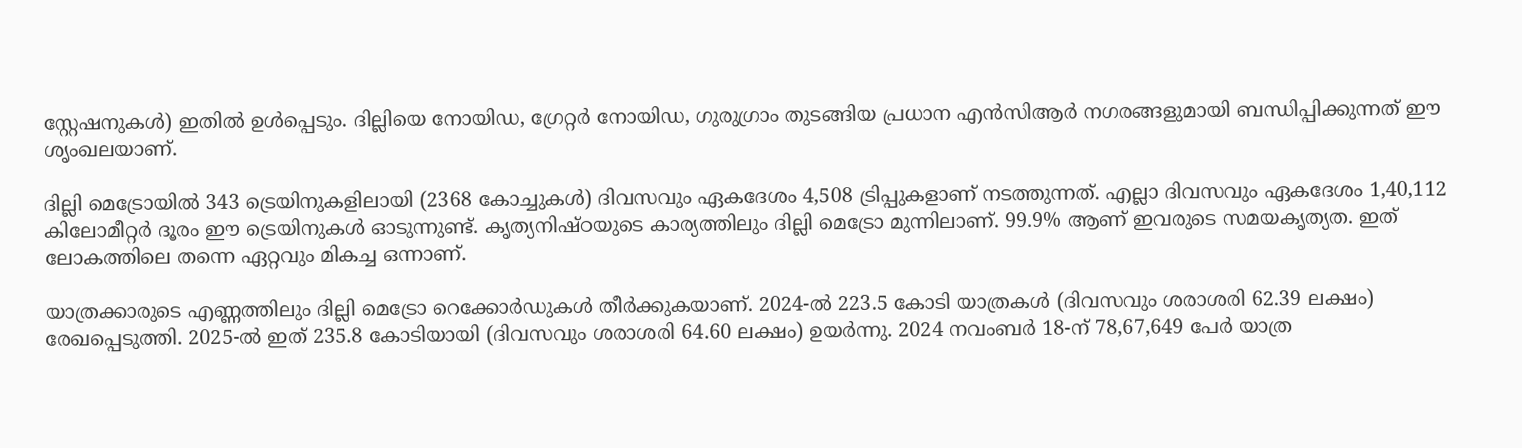സ്റ്റേഷനുകൾ) ഇതിൽ ഉൾപ്പെടും. ദില്ലിയെ നോയിഡ, ഗ്രേറ്റർ നോയിഡ, ഗുരുഗ്രാം തുടങ്ങിയ പ്രധാന എൻസിആ‍ര്‍ നഗരങ്ങളുമായി ബന്ധിപ്പിക്കുന്നത് ഈ ശൃംഖലയാണ്.

ദില്ലി മെട്രോയിൽ 343 ട്രെയിനുകളിലായി (2368 കോച്ചുകൾ) ദിവസവും ഏകദേശം 4,508 ട്രിപ്പുകളാണ് നടത്തുന്നത്. എല്ലാ ദിവസവും ഏകദേശം 1,40,112 കിലോമീറ്റർ ദൂരം ഈ ട്രെയിനുകൾ ഓടുന്നുണ്ട്. കൃത്യനിഷ്ഠയുടെ കാര്യത്തിലും ദില്ലി മെട്രോ മുന്നിലാണ്. 99.9% ആണ് ഇവരുടെ സമയകൃത്യത. ഇത് ലോകത്തിലെ തന്നെ ഏറ്റവും മികച്ച ഒന്നാണ്.

യാത്രക്കാരുടെ എണ്ണത്തിലും ദില്ലി മെട്രോ റെക്കോർഡുകൾ തീർക്കുകയാണ്. 2024-ൽ 223.5 കോടി യാത്രകൾ (ദിവസവും ശരാശരി 62.39 ലക്ഷം) രേഖപ്പെടുത്തി. 2025-ൽ ഇത് 235.8 കോടിയായി (ദിവസവും ശരാശരി 64.60 ലക്ഷം) ഉയർന്നു. 2024 നവംബർ 18-ന് 78,67,649 പേർ യാത്ര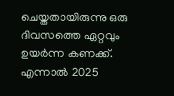ചെയ്തതായിരുന്നു ഒരു ദിവസത്തെ ഏറ്റവും ഉയർന്ന കണക്ക്. എന്നാൽ 2025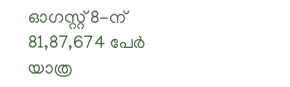ഓഗസ്റ്റ് 8-ന് 81,87,674 പേർ യാത്ര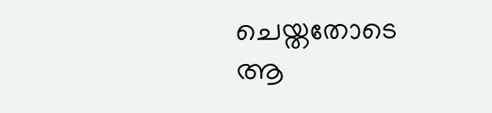ചെയ്തതോടെ ആ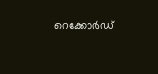റെക്കോർഡ്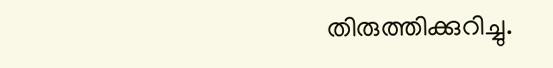തിരുത്തിക്കുറിച്ചു.